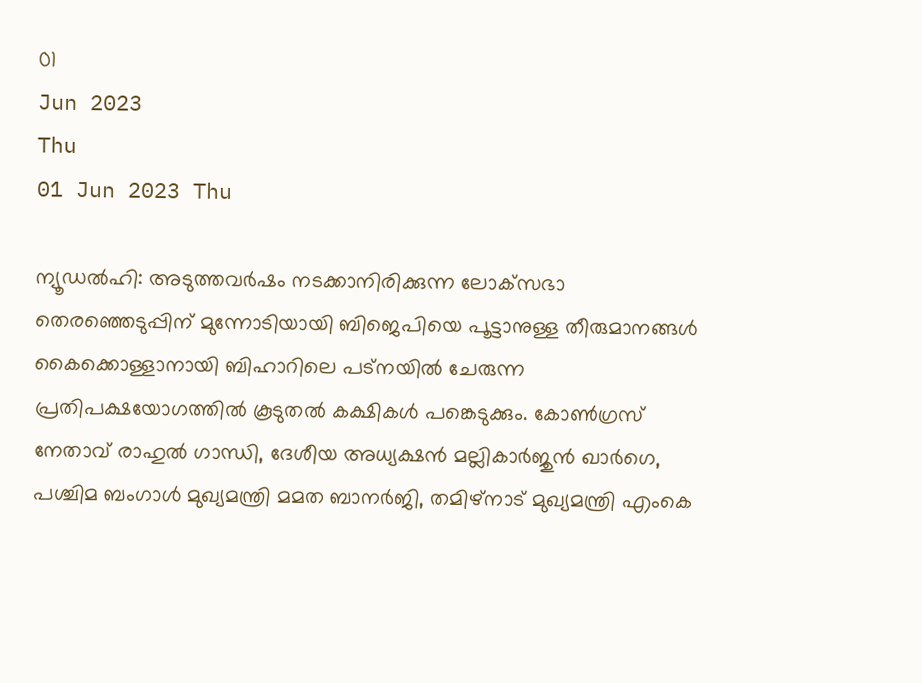01
Jun 2023
Thu
01 Jun 2023 Thu

ന്യൂഡൽഹി: അടുത്തവർഷം നടക്കാനിരിക്കുന്ന ലോക്‌സഭാ തെരഞ്ഞെടുപ്പിന് മുന്നോടിയായി ബിജെപിയെ പൂട്ടാനുള്ള തീരുമാനങ്ങൾ കൈക്കൊള്ളാനായി ബിഹാറിലെ പട്‌നയിൽ ചേരുന്ന പ്രതിപക്ഷയോഗത്തിൽ കൂടുതൽ കക്ഷികൾ പങ്കെടുക്കും. കോൺഗ്രസ് നേതാവ് രാഹുൽ ഗാന്ധി, ദേശീയ അധ്യക്ഷൻ മല്ലികാർജുൻ ഖാർഗെ, പശ്ചിമ ബംഗാൾ മുഖ്യമന്ത്രി മമത ബാനർജി, തമിഴ്‌നാട് മുഖ്യമന്ത്രി എംകെ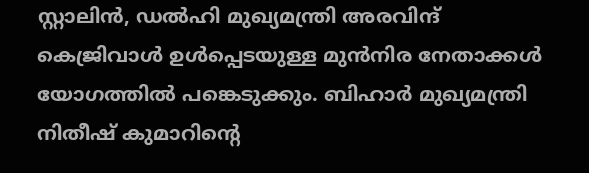സ്റ്റാലിൻ, ഡൽഹി മുഖ്യമന്ത്രി അരവിന്ദ് കെജ്രിവാൾ ഉൾപ്പെടയുള്ള മുൻനിര നേതാക്കൾ യോഗത്തിൽ പങ്കെടുക്കും. ബിഹാർ മുഖ്യമന്ത്രി നിതീഷ് കുമാറിന്റെ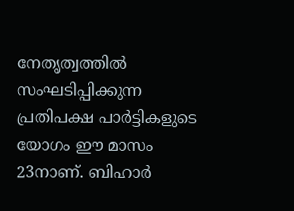നേതൃത്വത്തിൽ സംഘടിപ്പിക്കുന്ന പ്രതിപക്ഷ പാർട്ടികളുടെ യോഗം ഈ മാസം 23നാണ്. ബിഹാർ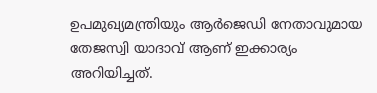ഉപമുഖ്യമന്ത്രിയും ആർജെഡി നേതാവുമായ തേജസ്വി യാദാവ് ആണ് ഇക്കാര്യം അറിയിച്ചത്.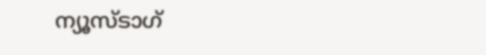ന്യൂസ്ടാഗ്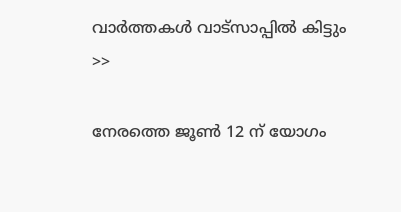വാര്‍ത്തകള്‍ വാട്‌സാപ്പില്‍ കിട്ടും >>

നേരത്തെ ജൂൺ 12 ന് യോഗം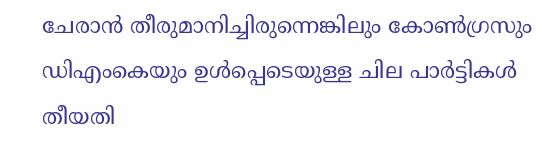ചേരാൻ തീരുമാനിച്ചിരുന്നെങ്കിലും കോൺഗ്രസും ഡിഎംകെയും ഉൾപ്പെടെയുള്ള ചില പാർട്ടികൾ തീയതി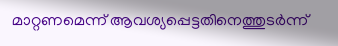മാറ്റണമെന്ന് ആവശ്യപ്പെട്ടതിനെത്തുടർന്ന്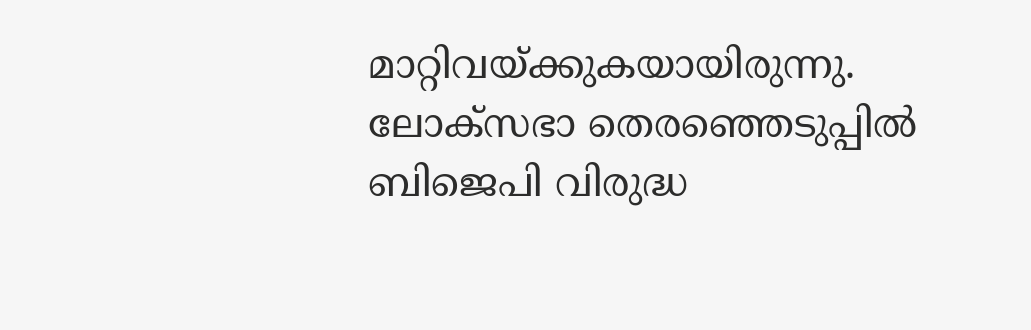മാറ്റിവയ്ക്കുകയായിരുന്നു. ലോക്‌സഭാ തെരഞ്ഞെടുപ്പിൽ ബിജെപി വിരുദ്ധ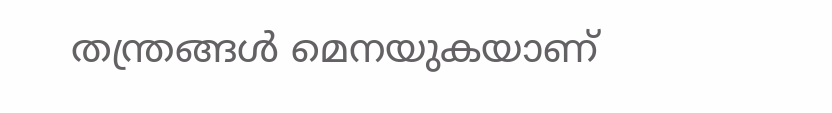തന്ത്രങ്ങൾ മെനയുകയാണ്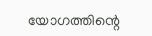യോഗത്തിന്റെ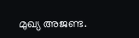മുഖ്യ അജണ്ട.